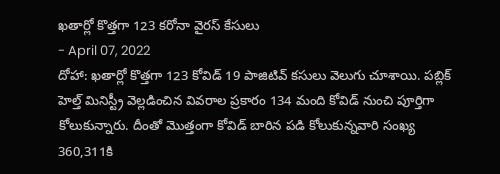ఖతార్లో కొత్తగా 123 కరోనా వైరస్ కేసులు
- April 07, 2022
దోహా: ఖతార్లో కొత్తగా 123 కోవిడ్ 19 పాజిటివ్ కసులు వెలుగు చూశాయి. పబ్లిక్ హెల్త్ మినిస్ట్రీ వెల్లడించిన వివరాల ప్రకారం 134 మంది కోవిడ్ నుంచి పూర్తిగా కోలుకున్నారు. దీంతో మొత్తంగా కోవిడ్ బారిన పడి కోలుకున్నవారి సంఖ్య 360,311కి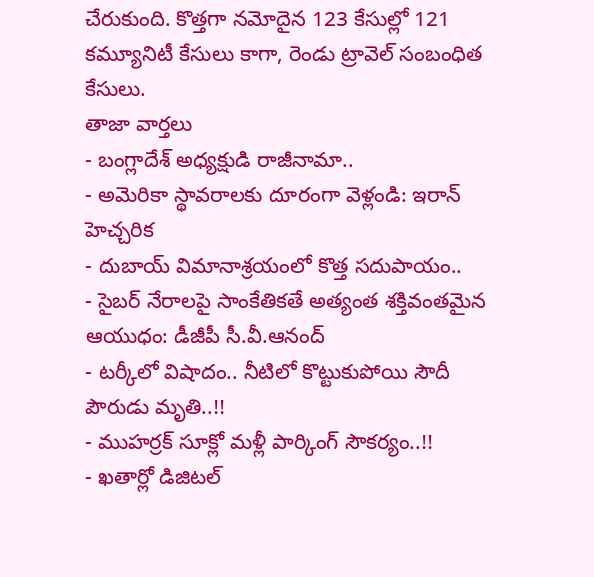చేరుకుంది. కొత్తగా నమోదైన 123 కేసుల్లో 121 కమ్యూనిటీ కేసులు కాగా, రెండు ట్రావెల్ సంబంధిత కేసులు.
తాజా వార్తలు
- బంగ్లాదేశ్ అధ్యక్షుడి రాజీనామా..
- అమెరికా స్థావరాలకు దూరంగా వెళ్లండి: ఇరాన్ హెచ్చరిక
- దుబాయ్ విమానాశ్రయంలో కొత్త సదుపాయం..
- సైబర్ నేరాలపై సాంకేతికతే అత్యంత శక్తివంతమైన ఆయుధం: డీజీపీ సీ.వీ.ఆనంద్
- టర్కీలో విషాదం.. నీటిలో కొట్టుకుపోయి సౌదీ పౌరుడు మృతి..!!
- ముహర్రక్ సూక్లో మళ్లీ పార్కింగ్ సౌకర్యం..!!
- ఖతార్లో డిజిటల్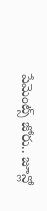పేమెంట్స్ జోరు.. జూన్లో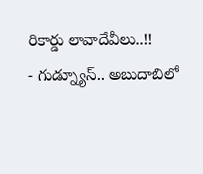రికార్డు లావాదేవీలు..!!
- గుడ్న్యూస్.. అబుదాబిలో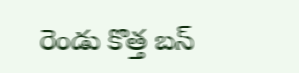రెండు కొత్త బస్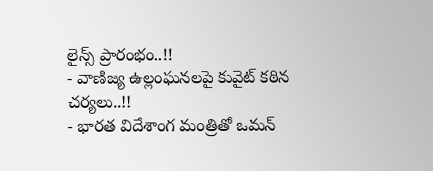లైన్స్ ప్రారంభం..!!
- వాణిజ్య ఉల్లంఘనలపై కువైట్ కఠిన చర్యలు..!!
- భారత విదేశాంగ మంత్రితో ఒమన్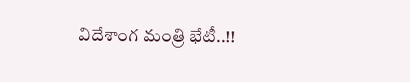విదేశాంగ మంత్రి భేటీ..!!